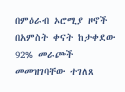በምዕራብ ኦሮሚያ ዞኖች በአምስት ቀናት ከታቀደው 92% መራጮች መመዝገባቸው ተገለጸ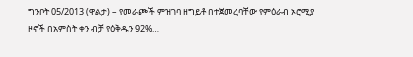ግንቦት 05/2013 (ዋልታ) – የመራጮች ምዝገባ ዘግይቶ በተጀመረባቸው የምዕራብ ኦሮሚያ ዞኖች በአምስት ቀን ብቻ የዕቅዱን 92%…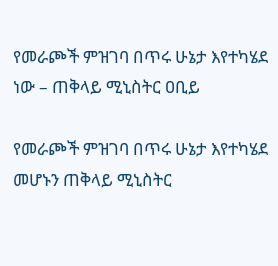የመራጮች ምዝገባ በጥሩ ሁኔታ እየተካሄደ ነው – ጠቅላይ ሚኒስትር ዐቢይ

የመራጮች ምዝገባ በጥሩ ሁኔታ እየተካሄደ መሆኑን ጠቅላይ ሚኒስትር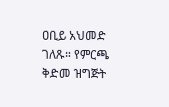ዐቢይ አህመድ ገለጹ። የምርጫ ቅድመ ዝግጅት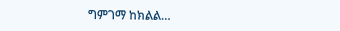ግምገማ ከክልል…